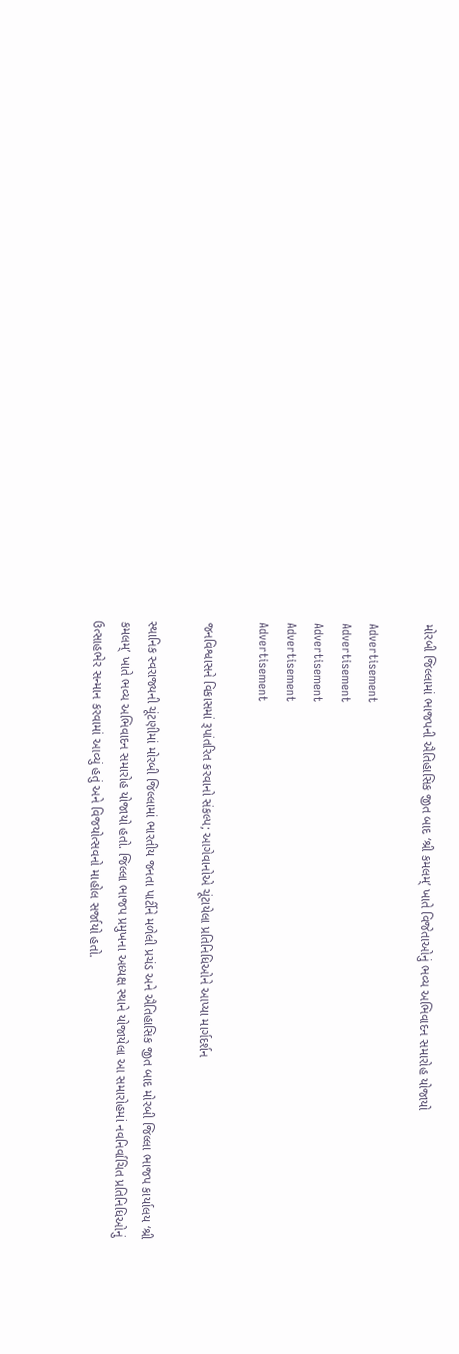મોરબી જિલ્લામાં ભાજપની ઐતિહાસિક જીત બાદ ‘શ્રી કમલમ્’ ખાતે વિજેતાઓનું ભવ્ય અભિવાદન સમારોહ યોજાયો

Advertisement
Advertisement
Advertisement
Advertisement
Advertisement

જનવિશ્વાસને વિકાસમાં રૂપાંતરિત કરવાનો સંકલ્પ; આગેવાનોએ ચૂંટાયેલા પ્રતિનિધિઓને આપ્યા માર્ગદર્શન

સ્થાનિક સ્વરાજ્યની ચૂંટણીમાં મોરબી જિલ્લામાં ભારતીય જનતા પાર્ટીને મળેલી પ્રચંડ અને ઐતિહાસિક જીત બાદ મોરબી જિલ્લા ભાજપ કાર્યાલય ‘શ્રી કમલમ્’ ખાતે ભવ્ય અભિવાદન સમારોહ યોજાયો હતો. જિલ્લા ભાજપ પ્રમુખના અધ્યક્ષ સ્થાને યોજાયેલા આ સમારોહમાં નવનિર્વાચિત પ્રતિનિધિઓનું ઉત્સાહભેર સન્માન કરવામાં આવ્યું હતું અને વિજયોત્સવનો માહોલ સર્જાયો હતો.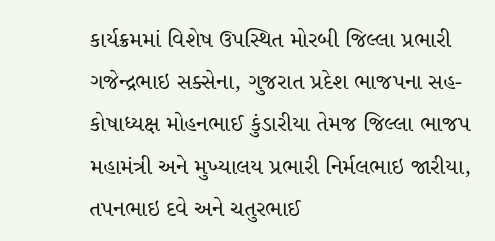કાર્યક્રમમાં વિશેષ ઉપસ્થિત મોરબી જિલ્લા પ્રભારી ગજેન્દ્રભાઇ સક્સેના, ગુજરાત પ્રદેશ ભાજપના સહ-કોષાધ્યક્ષ મોહનભાઈ કુંડારીયા તેમજ જિલ્લા ભાજપ મહામંત્રી અને મુખ્યાલય પ્રભારી નિર્મલભાઇ જારીયા, તપનભાઇ દવે અને ચતુરભાઈ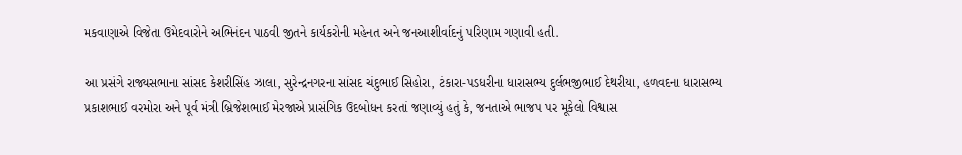મકવાણાએ વિજેતા ઉમેદવારોને અભિનંદન પાઠવી જીતને કાર્યકરોની મહેનત અને જનઆશીર્વાદનું પરિણામ ગણાવી હતી.

આ પ્રસંગે રાજ્યસભાના સાંસદ કેશરીસિંહ ઝાલા, સુરેન્દ્રનગરના સાંસદ ચંદુભાઈ સિહોરા, ટંકારા-પડધરીના ધારાસભ્ય દુર્લભજીભાઈ દેથરીયા, હળવદના ધારાસભ્ય પ્રકાશભાઈ વરમોરા અને પૂર્વ મંત્રી બ્રિજેશભાઈ મેરજાએ પ્રાસંગિક ઉદબોધન કરતાં જણાવ્યું હતું કે, જનતાએ ભાજપ પર મૂકેલો વિશ્વાસ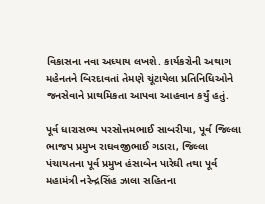વિકાસના નવા અધ્યાય લખશે. કાર્યકરોની અથાગ મહેનતને બિરદાવતાં તેમણે ચૂંટાયેલા પ્રતિનિધિઓને જનસેવાને પ્રાથમિકતા આપવા આહવાન કર્યું હતું.

પૂર્વ ધારાસભ્ય પરસોત્તમભાઈ સાબરીયા, પૂર્વ જિલ્લા ભાજપ પ્રમુખ રાઘવજીભાઈ ગડારા, જિલ્લા પંચાયતના પૂર્વ પ્રમુખ હંસાબેન પારેઘી તથા પૂર્વ મહામંત્રી નરેન્દ્રસિંહ ઝાલા સહિતના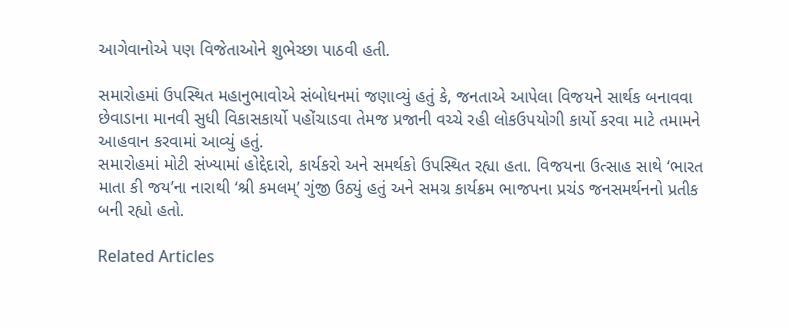આગેવાનોએ પણ વિજેતાઓને શુભેચ્છા પાઠવી હતી.

સમારોહમાં ઉપસ્થિત મહાનુભાવોએ સંબોધનમાં જણાવ્યું હતું કે, જનતાએ આપેલા વિજયને સાર્થક બનાવવા છેવાડાના માનવી સુધી વિકાસકાર્યો પહોંચાડવા તેમજ પ્રજાની વચ્ચે રહી લોકઉપયોગી કાર્યો કરવા માટે તમામને આહવાન કરવામાં આવ્યું હતું.
સમારોહમાં મોટી સંખ્યામાં હોદ્દેદારો, કાર્યકરો અને સમર્થકો ઉપસ્થિત રહ્યા હતા. વિજયના ઉત્સાહ સાથે ‘ભારત માતા કી જય’ના નારાથી ‘શ્રી કમલમ્’ ગુંજી ઉઠ્યું હતું અને સમગ્ર કાર્યક્રમ ભાજપના પ્રચંડ જનસમર્થનનો પ્રતીક બની રહ્યો હતો.

Related Articles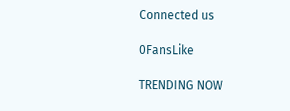Connected us

0FansLike

TRENDING NOW